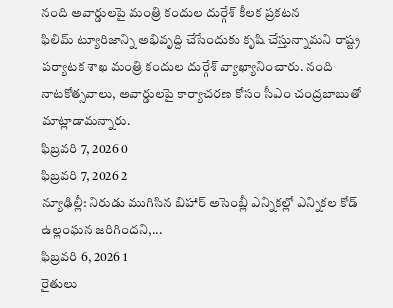నంది అవార్డులపై మంత్రి కందుల దుర్గేశ్ కీలక ప్రకటన
ఫిలిమ్ ట్యూరిజాన్ని అభివృద్ది చేసేందుకు కృషి చేస్తున్నామని రాష్ట్ర పర్యాటక శాఖ మంత్రి కందుల దుర్గేశ్ వ్యాఖ్యానించారు. నంది నాటకోత్సవాలు, అవార్డులపై కార్యాచరణ కోసం సీఎం చంద్రబాబుతో మాట్లాడామన్నారు.
ఫిబ్రవరి 7, 2026 0
ఫిబ్రవరి 7, 2026 2
న్యూఢిల్లీ: నిరుడు ముగిసిన బిహార్ అసెంబ్లీ ఎన్నికల్లో ఎన్నికల కోడ్ ఉల్లంఘన జరిగిందని,...
ఫిబ్రవరి 6, 2026 1
రైతులు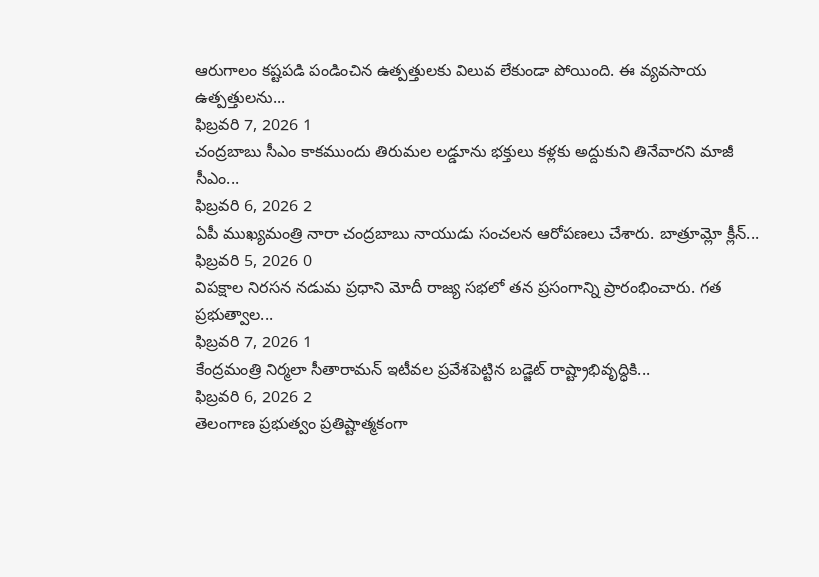ఆరుగాలం కష్టపడి పండించిన ఉత్పత్తులకు విలువ లేకుండా పోయింది. ఈ వ్యవసాయ ఉత్పత్తులను...
ఫిబ్రవరి 7, 2026 1
చంద్రబాబు సీఎం కాకముందు తిరుమల లడ్డూను భక్తులు కళ్లకు అద్దుకుని తినేవారని మాజీ సీఎం...
ఫిబ్రవరి 6, 2026 2
ఏపీ ముఖ్యమంత్రి నారా చంద్రబాబు నాయుడు సంచలన ఆరోపణలు చేశారు. బాత్రూమ్లో క్లీన్...
ఫిబ్రవరి 5, 2026 0
విపక్షాల నిరసన నడుమ ప్రధాని మోదీ రాజ్య సభలో తన ప్రసంగాన్ని ప్రారంభించారు. గత ప్రభుత్వాల...
ఫిబ్రవరి 7, 2026 1
కేంద్రమంత్రి నిర్మలా సీతారామన్ ఇటీవల ప్రవేశపెట్టిన బడ్జెట్ రాష్ట్రాభివృద్ధికి...
ఫిబ్రవరి 6, 2026 2
తెలంగాణ ప్రభుత్వం ప్రతిష్టాత్మకంగా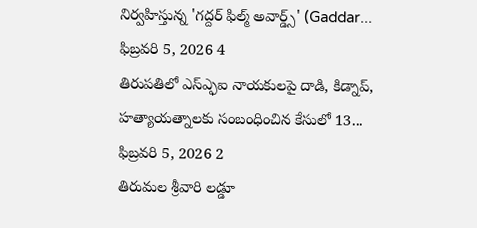నిర్వహిస్తున్న 'గద్దర్ ఫిల్మ్ అవార్డ్స్' (Gaddar...
ఫిబ్రవరి 5, 2026 4
తిరుపతిలో ఎస్ఎ్ఫఐ నాయకులపై దాడి, కిడ్నాప్, హత్యాయత్నాలకు సంబంధించిన కేసులో 13...
ఫిబ్రవరి 5, 2026 2
తిరుమల శ్రీవారి లడ్డూ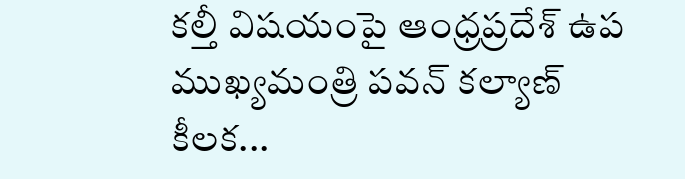కల్తీ విషయంపై ఆంధ్రప్రదేశ్ ఉప ముఖ్యమంత్రి పవన్ కల్యాణ్ కీలక...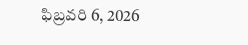ఫిబ్రవరి 6, 2026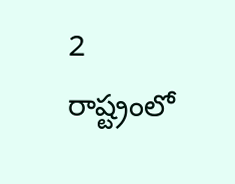2
రాష్ట్రంలో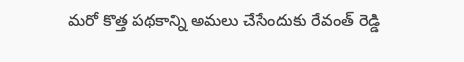మరో కొత్త పథకాన్ని అమలు చేసేందుకు రేవంత్ రెడ్డి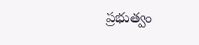ప్రభుత్వం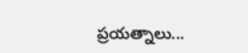ప్రయత్నాలు...